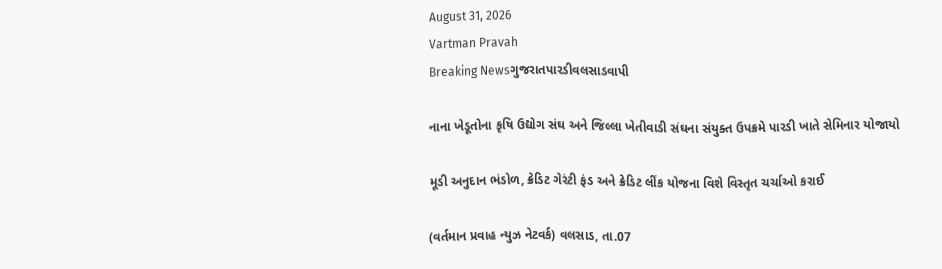August 31, 2026
Vartman Pravah
Breaking Newsગુજરાતપારડીવલસાડવાપી

નાના ખેડૂતોના કૃષિ ઉદ્યોગ સંઘ અને જિલ્લા ખેતીવાડી સંઘના સંયુક્‍ત ઉપક્રમે પારડી ખાતે સેમિનાર યોજાયો

મૂડી અનુદાન ભંડોળ, ક્રેડિટ ગેરંટી ફંડ અને ક્રેડિટ લીંક યોજના વિશે વિસ્‍તૃત ચર્ચાઓ કરાઈ

(વર્તમાન પ્રવાહ ન્‍યુઝ નેટવર્ક) વલસાડ, તા.07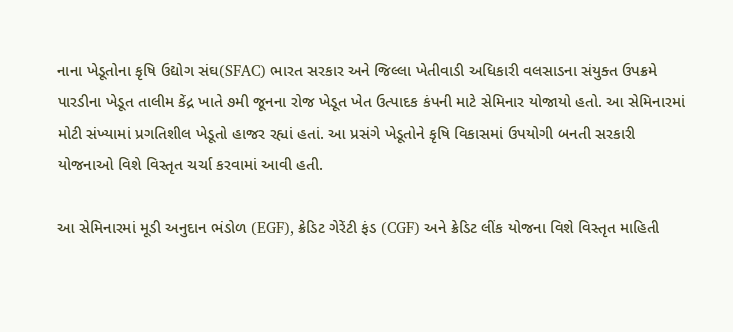નાના ખેડૂતોના કૃષિ ઉદ્યોગ સંઘ(SFAC) ભારત સરકાર અને જિલ્લા ખેતીવાડી અધિકારી વલસાડના સંયુક્ત ઉપક્રમે પારડીના ખેડૂત તાલીમ કેંદ્ર ખાતે ૭મી જૂનના રોજ ખેડૂત ખેત ઉત્પાદક કંપની માટે સેમિનાર યોજાયો હતો. આ સેમિનારમાં મોટી સંખ્યામાં પ્રગતિશીલ ખેડૂતો હાજર રહ્યાં હતાં. આ પ્રસંગે ખેડૂતોને કૃષિ વિકાસમાં ઉપયોગી બનતી સરકારી યોજનાઓ વિશે વિસ્તૃત ચર્ચા કરવામાં આવી હતી.

આ સેમિનારમાં મૂડી અનુદાન ભંડોળ (EGF), ક્રેડિટ ગેરેંટી ફંડ (CGF) અને ક્રેડિટ લીંક યોજના વિશે વિસ્તૃત માહિતી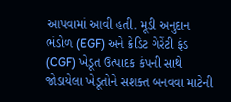આપવામાં આવી હતી. મૂડી અનુદાન ભંડોળ (EGF) અને ક્રેડિટ ગેરેંટી ફંડ (CGF) ખેડૂત ઉત્પાદક કંપની સાથે જોડાયેલા ખેડૂતોને સશક્ત બનવવા માટેની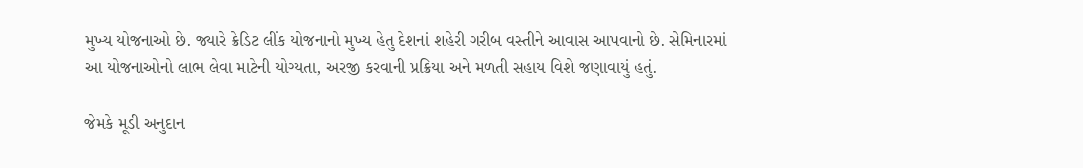મુખ્ય યોજનાઓ છે. જ્યારે ક્રેડિટ લીંક યોજનાનો મુખ્ય હેતુ દેશનાં શહેરી ગરીબ વસ્તીને આવાસ આપવાનો છે. સેમિનારમાં આ યોજનાઓનો લાભ લેવા માટેની યોગ્યતા, અરજી કરવાની પ્રક્રિયા અને મળતી સહાય વિશે જણાવાયું હતું.

જેમકે મૂડી અનુદાન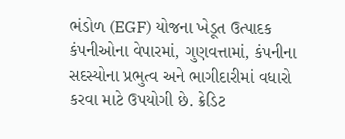ભંડોળ (EGF) યોજના ખેડૂત ઉત્પાદક કંપનીઓના વેપારમાં, ગુણવત્તામાં, કંપનીના સદસ્યોના પ્રભુત્વ અને ભાગીદારીમાં વધારો કરવા માટે ઉપયોગી છે. ક્રેડિટ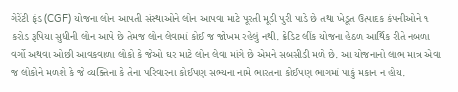ગેરેંટી ફંડ (CGF) યોજના લોન આપતી સંસ્થાઓને લોન આપવા માટે પૂરતી મૂડી પુરી પાડે છે તથા ખેડૂત ઉત્પાદક કંપનીઓને ૧ કરોડ રૂપિયા સુધીની લોન આપે છે તેમજ લોન લેવામાં કોઈ જ જોખમ રહેલું નથી. ક્રેડિટ લીંક યોજના હેઠળ આર્થિક રીતે નબળા વર્ગો અથવા ઓછી આવકવાળા લોકો કે જેઓ ઘર માટે લોન લેવા માંગે છે એમને સબસીડી મળે છે. આ યોજનાનો લાભ માત્ર એવા જ લોકોને મળશે કે જે વ્યક્તિના કે તેના પરિવારના કોઈપણ સભ્યના નામે ભારતના કોઈપણ ભાગમાં પાકું મકાન ન હોય.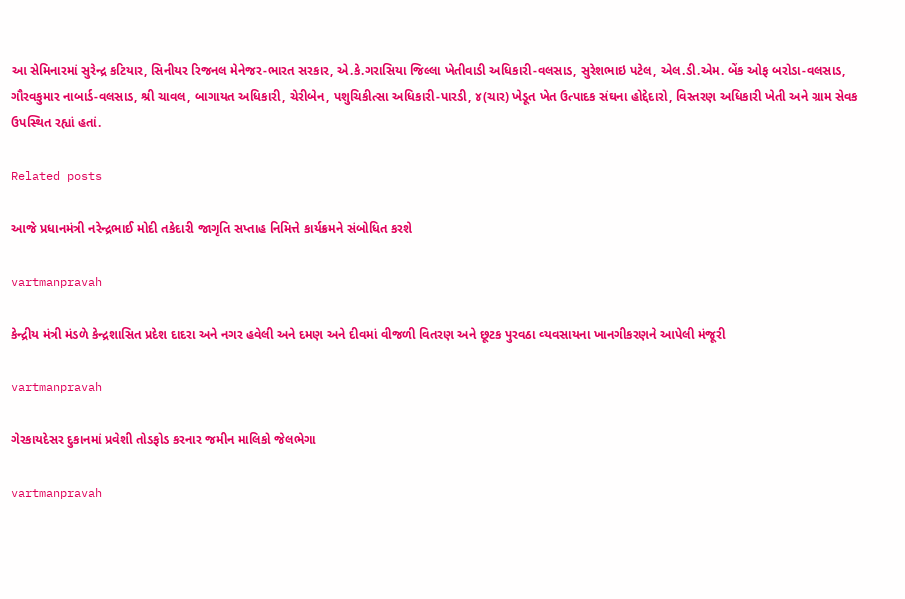આ સેમિનારમાં સુરેન્દ્ર કટિયાર, સિનીયર રિજનલ મેનેજર-ભારત સરકાર, એ.કે.ગરાસિયા જિલ્લા ખેતીવાડી અધિકારી-વલસાડ, સુરેશભાઇ પટેલ, એલ.ડી.એમ. બેંક ઓફ બરોડા-વલસાડ, ગૌરવકુમાર નાબાર્ડ-વલસાડ, શ્રી ચાવલ, બાગાયત અધિકારી, ચેરીબેન, પશુચિકીત્સા અધિકારી-પારડી, ૪(ચાર) ખેડૂત ખેત ઉત્પાદક સંઘના હોદ્દેદારો, વિસ્તરણ અધિકારી ખેતી અને ગ્રામ સેવક ઉપસ્થિત રહ્યાં હતાં.

Related posts

આજે પ્રધાનમંત્રી નરેન્‍દ્રભાઈ મોદી તકેદારી જાગૃતિ સપ્તાહ નિમિત્તે કાર્યક્રમને સંબોધિત કરશે

vartmanpravah

કેન્‍દ્રીય મંત્રી મંડળે કેન્‍દ્રશાસિત પ્રદેશ દાદરા અને નગર હવેલી અને દમણ અને દીવમાં વીજળી વિતરણ અને છૂટક પુરવઠા વ્‍યવસાયના ખાનગીકરણને આપેલી મંજૂરી

vartmanpravah

ગેરકાયદેસર દુકાનમાં પ્રવેશી તોડફોડ કરનાર જમીન માલિકો જેલભેગા

vartmanpravah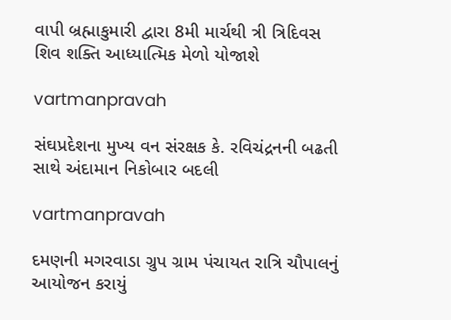વાપી બ્રહ્માકુમારી દ્વારા 8મી માર્ચથી ત્રી ત્રિદિવસ શિવ શક્‍તિ આધ્‍યાત્‍મિક મેળો યોજાશે

vartmanpravah

સંઘપ્રદેશના મુખ્ય વન સંરક્ષક કે. રવિચંદ્રનની બઢતી સાથે અંદામાન નિકોબાર બદલી

vartmanpravah

દમણની મગરવાડા ગ્રુપ ગ્રામ પંચાયત રાત્રિ ચૌપાલનું આયોજન કરાયું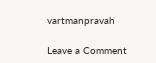vartmanpravah

Leave a Comment